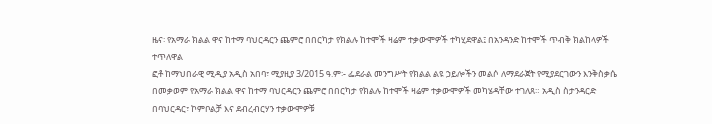ዜና፡ የአማራ ክልል ዋና ከተማ ባህርዳርን ጨምሮ በበርካታ የክልሉ ከተሞች ዛሬም ተቃውሞዎች ተካሂደዋል፤ በአንዳንድ ከተሞች ጥብቅ ክልከላዎች ተጥለዋል
ፎቶ ከማህበራዊ ሚዲያ አዲስ አበባ፣ ሚያዚያ 3/2015 ዓ.ም፡- ፌደራል መንግሥት የክልል ልዩ ኃይሎችን መልሶ ለማደራጀት የሚያደርገውን እንቅስቃሴ በመቃወም የአማራ ክልል ዋና ከተማ ባህርዳርን ጨምሮ በበርካታ የክልሉ ከተሞች ዛሬም ተቃውሞዎች መካሄዳቸው ተገለጸ። አዲስ ስታንዳርድ በባህርዳር፣ ኮምቦልቻ እና ደብረብርሃን ተቃውሞዎቹ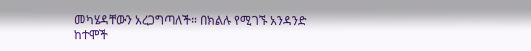መካሄዳቸውን አረጋግጣለች። በክልሉ የሚገኙ አንዳንድ ከተሞች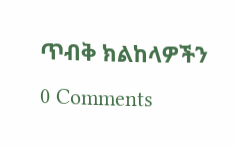ጥብቅ ክልከላዎችን
0 Comments